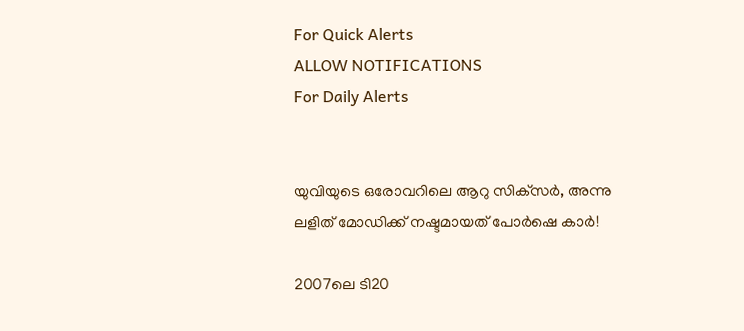For Quick Alerts
ALLOW NOTIFICATIONS
For Daily Alerts


യുവിയുടെ ഒരോവറിലെ ആറു സിക്‌സര്‍, അന്നു ലളിത് മോഡിക്ക് നഷ്ടമായത് പോര്‍ഷെ കാര്‍!

2007ലെ ടി20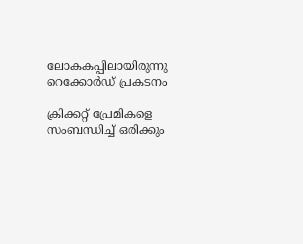ലോകകപ്പിലായിരുന്നു റെക്കോര്‍ഡ് പ്രകടനം

ക്രിക്കറ്റ് പ്രേമികളെ സംബന്ധിച്ച് ഒരിക്കും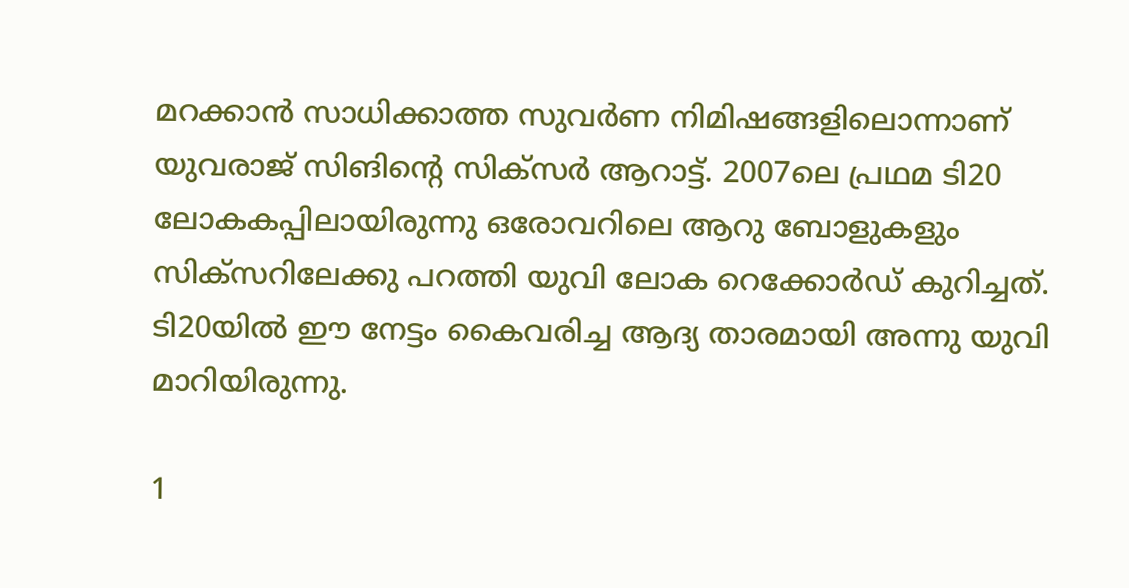മറക്കാന്‍ സാധിക്കാത്ത സുവര്‍ണ നിമിഷങ്ങളിലൊന്നാണ് യുവരാജ് സിങിന്റെ സിക്‌സര്‍ ആറാട്ട്. 2007ലെ പ്രഥമ ടി20 ലോകകപ്പിലായിരുന്നു ഒരോവറിലെ ആറു ബോളുകളും സിക്‌സറിലേക്കു പറത്തി യുവി ലോക റെക്കോര്‍ഡ് കുറിച്ചത്. ടി20യില്‍ ഈ നേട്ടം കൈവരിച്ച ആദ്യ താരമായി അന്നു യുവി മാറിയിരുന്നു.

1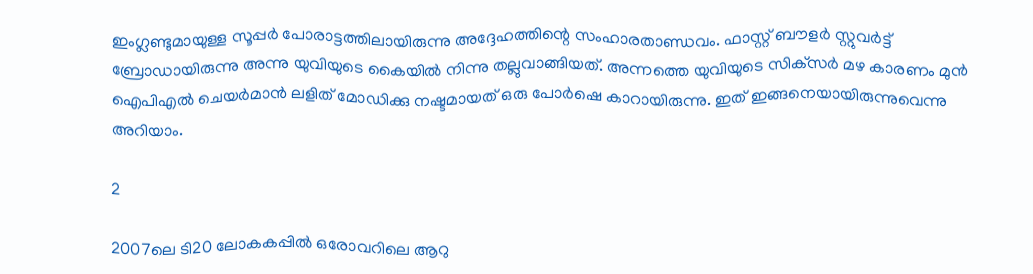ഇംഗ്ലണ്ടുമായുള്ള സൂപ്പര്‍ പോരാട്ടത്തിലായിരുന്നു അദ്ദേഹത്തിന്റെ സംഹാരതാണ്ഡവം. ഫാസ്റ്റ് ബൗളര്‍ സ്റ്റുവര്‍ട്ട് ബ്രോഡായിരുന്നു അന്നു യുവിയുടെ കൈയില്‍ നിന്നു തല്ലുവാങ്ങിയത്. അന്നത്തെ യുവിയുടെ സിക്‌സര്‍ മഴ കാരണം മുന്‍ ഐപിഎല്‍ ചെയര്‍മാന്‍ ലളിത് മോഡിക്കു നഷ്ടമായത് ഒരു പോര്‍ഷെ കാറായിരുന്നു. ഇത് ഇങ്ങനെയായിരുന്നുവെന്നു അറിയാം.

2

2007ലെ ടി20 ലോകകപ്പില്‍ ഒരോവറിലെ ആറു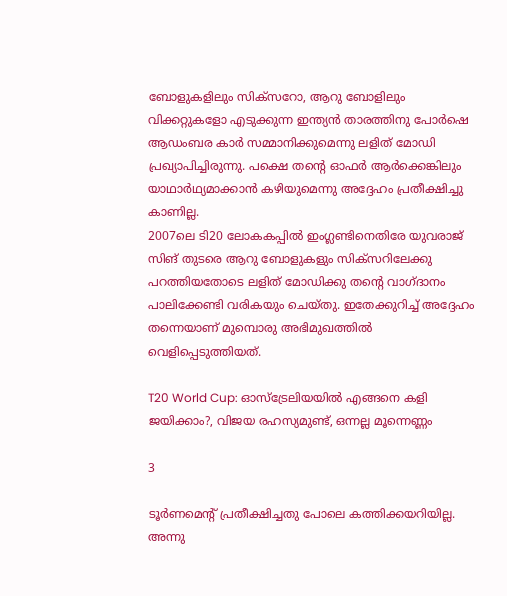ബോളുകളിലും സിക്‌സറോ, ആറു ബോളിലും വിക്കറ്റുകളോ എടുക്കുന്ന ഇന്ത്യന്‍ താരത്തിനു പോര്‍ഷെ ആഡംബര കാര്‍ സമ്മാനിക്കുമെന്നു ലളിത് മോഡി പ്രഖ്യാപിച്ചിരുന്നു. പക്ഷെ തന്റെ ഓഫര്‍ ആര്‍ക്കെങ്കിലും യാഥാര്‍ഥ്യമാക്കാന്‍ കഴിയുമെന്നു അദ്ദേഹം പ്രതീക്ഷിച്ചു കാണില്ല.
2007ലെ ടി20 ലോകകപ്പില്‍ ഇംഗ്ലണ്ടിനെതിരേ യുവരാജ് സിങ് തുടരെ ആറു ബോളുകളും സിക്‌സറിലേക്കു പറത്തിയതോടെ ലളിത് മോഡിക്കു തന്റെ വാഗ്ദാനം പാലിക്കേണ്ടി വരികയും ചെയ്തു. ഇതേക്കുറിച്ച് അദ്ദേഹം തന്നെയാണ് മുമ്പൊരു അഭിമുഖത്തില്‍ വെളിപ്പെടുത്തിയത്.

T20 World Cup: ഓസ്‌ട്രേലിയയില്‍ എങ്ങനെ കളി ജയിക്കാം?, വിജയ രഹസ്യമുണ്ട്, ഒന്നല്ല മൂന്നെണ്ണം

3

ടൂര്‍ണമെന്റ് പ്രതീക്ഷിച്ചതു പോലെ കത്തിക്കയറിയില്ല. അന്നു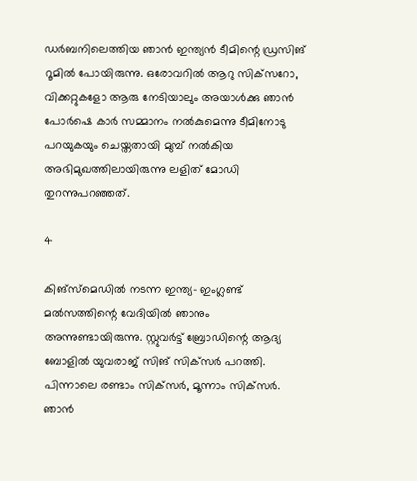ഡര്‍ബനിലെത്തിയ ഞാന്‍ ഇന്ത്യന്‍ ടീമിന്റെ ഡ്രസിങ് റൂമില്‍ പോയിരുന്നു. ഒരോവറില്‍ ആറു സിക്‌സറോ, വിക്കറ്റുകളോ ആരു നേടിയാലും അയാള്‍ക്കു ഞാന്‍ പോര്‍ഷെ കാര്‍ സമ്മാനം നല്‍കുമെന്നു ടീമിനോടു പറയുകയും ചെയ്തതായി മുമ്പ് നല്‍കിയ അഭിമുഖത്തിലായിരുന്നു ലളിത് മോഡി തുറന്നുപറഞ്ഞത്.

4

കിങ്‌സ്‌മെഡില്‍ നടന്ന ഇന്ത്യ- ഇംഗ്ലണ്ട് മല്‍സത്തിന്റെ വേദിയില്‍ ഞാനും അന്നുണ്ടായിരുന്നു. സ്റ്റുവര്‍ട്ട് ബ്രോഡിന്റെ ആദ്യ ബോളില്‍ യുവരാജ് സിങ് സിക്‌സര്‍ പറത്തി. പിന്നാലെ രണ്ടാം സിക്‌സര്‍, മൂന്നാം സിക്‌സര്‍. ഞാന്‍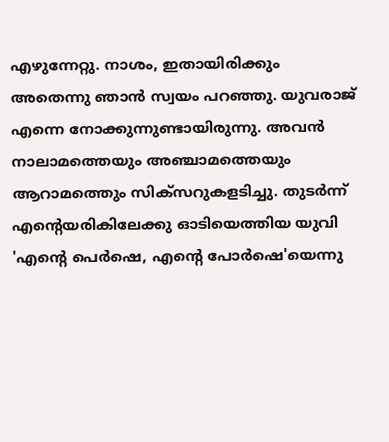എഴുന്നേറ്റു. നാശം, ഇതായിരിക്കും അതെന്നു ഞാന്‍ സ്വയം പറഞ്ഞു. യുവരാജ് എന്നെ നോക്കുന്നുണ്ടായിരുന്നു. അവന്‍ നാലാമത്തെയും അഞ്ചാമത്തെയും ആറാമത്തെും സിക്‌സറുകളടിച്ചു. തുടര്‍ന്ന് എന്റെയരികിലേക്കു ഓടിയെത്തിയ യുവി 'എന്റെ പെര്‍ഷെ, എന്റെ പോര്‍ഷെ'യെന്നു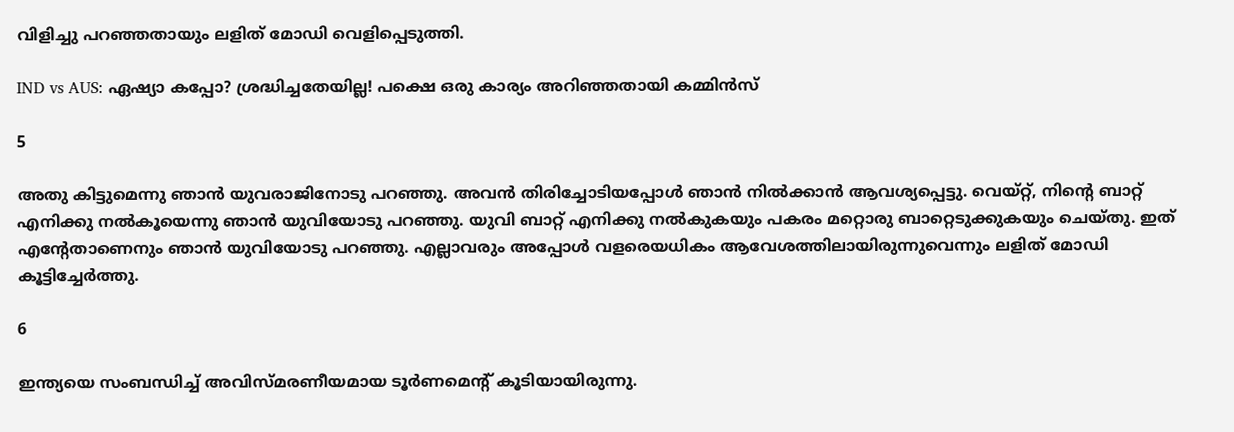വിളിച്ചു പറഞ്ഞതായും ലളിത് മോഡി വെളിപ്പെടുത്തി.

IND vs AUS: ഏഷ്യാ കപ്പോ? ശ്രദ്ധിച്ചതേയില്ല! പക്ഷെ ഒരു കാര്യം അറിഞ്ഞതായി കമ്മിന്‍സ്

5

അതു കിട്ടുമെന്നു ഞാന്‍ യുവരാജിനോടു പറഞ്ഞു. അവന്‍ തിരിച്ചോടിയപ്പോള്‍ ഞാന്‍ നില്‍ക്കാന്‍ ആവശ്യപ്പെട്ടു. വെയ്റ്റ്, നിന്റെ ബാറ്റ് എനിക്കു നല്‍കൂയെന്നു ഞാന്‍ യുവിയോടു പറഞ്ഞു. യുവി ബാറ്റ് എനിക്കു നല്‍കുകയും പകരം മറ്റൊരു ബാറ്റെടുക്കുകയും ചെയ്തു. ഇത് എന്റേതാണെനും ഞാന്‍ യുവിയോടു പറഞ്ഞു. എല്ലാവരും അപ്പോള്‍ വളരെയധികം ആവേശത്തിലായിരുന്നുവെന്നും ലളിത് മോഡി കൂട്ടിച്ചേര്‍ത്തു.

6

ഇന്ത്യയെ സംബന്ധിച്ച് അവിസ്മരണീയമായ ടൂര്‍ണമെന്റ് കൂടിയായിരുന്നു.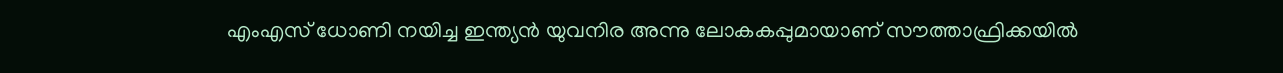എംഎസ് ധോണി നയിച്ച ഇന്ത്യന്‍ യുവനിര അന്നു ലോകകപ്പുമായാണ് സൗത്താഫ്രിക്കയില്‍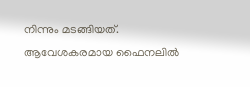നിന്നും മടങ്ങിയത്. ആവേശകരമായ ഫൈനലില്‍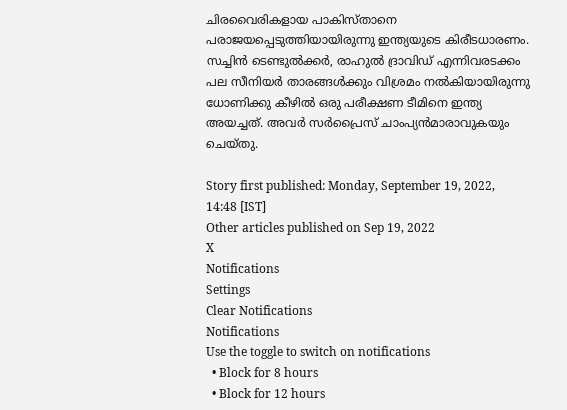ചിരവൈരികളായ പാകിസ്താനെ പരാജയപ്പെടുത്തിയായിരുന്നു ഇന്ത്യയുടെ കിരീടധാരണം. സച്ചിന്‍ ടെണ്ടുല്‍ക്കര്‍, രാഹുല്‍ ദ്രാവിഡ് എന്നിവരടക്കം പല സീനിയര്‍ താരങ്ങള്‍ക്കും വിശ്രമം നല്‍കിയായിരുന്നു ധോണിക്കു കീഴില്‍ ഒരു പരീക്ഷണ ടീമിനെ ഇന്ത്യ അയച്ചത്. അവര്‍ സര്‍പ്രൈസ് ചാംപ്യന്‍മാരാവുകയും ചെയ്തു.

Story first published: Monday, September 19, 2022, 14:48 [IST]
Other articles published on Sep 19, 2022
X
Notifications
Settings
Clear Notifications
Notifications
Use the toggle to switch on notifications
  • Block for 8 hours
  • Block for 12 hours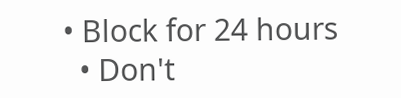• Block for 24 hours
  • Don't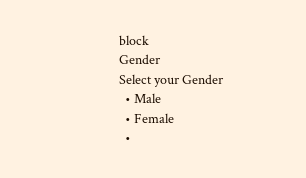block
Gender
Select your Gender
  • Male
  • Female
  •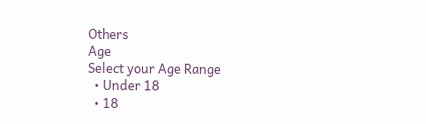Others
Age
Select your Age Range
  • Under 18
  • 18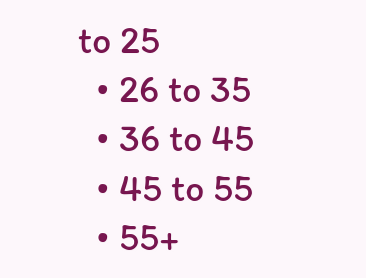to 25
  • 26 to 35
  • 36 to 45
  • 45 to 55
  • 55+